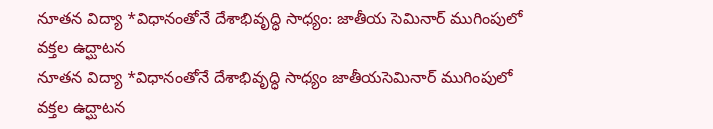నూతన విద్యా *విధానంతోనే దేశాభివృద్ధి సాధ్యం: జాతీయ సెమినార్ ముగింపులో వక్తల ఉద్ఘాటన
నూతన విద్యా *విధానంతోనే దేశాభివృద్ధి సాధ్యం జాతీయసెమినార్ ముగింపులో వక్తల ఉద్ఘాటన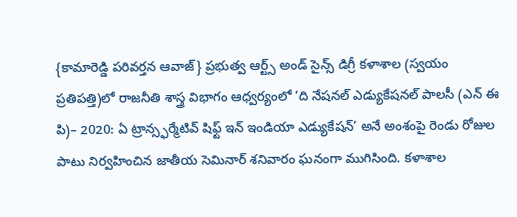{కామారెడ్డి పరివర్తన ఆవాజ్} ప్రభుత్వ ఆర్ట్స్ అండ్ సైన్స్ డిగ్రీ కళాశాల (స్వయం ప్రతిపత్తి)లో రాజనీతి శాస్త్ర విభాగం ఆధ్వర్యంలో ‘ది నేషనల్ ఎడ్యుకేషనల్ పాలసీ (ఎన్ ఈ పి)– 2020: ఏ ట్రాన్స్ఫర్మేటివ్ షిఫ్ట్ ఇన్ ఇండియా ఎడ్యుకేషన్’ అనే అంశంపై రెండు రోజుల పాటు నిర్వహించిన జాతీయ సెమినార్ శనివారం ఘనంగా ముగిసింది. కళాశాల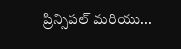ప్రిన్సిపల్ మరియు...